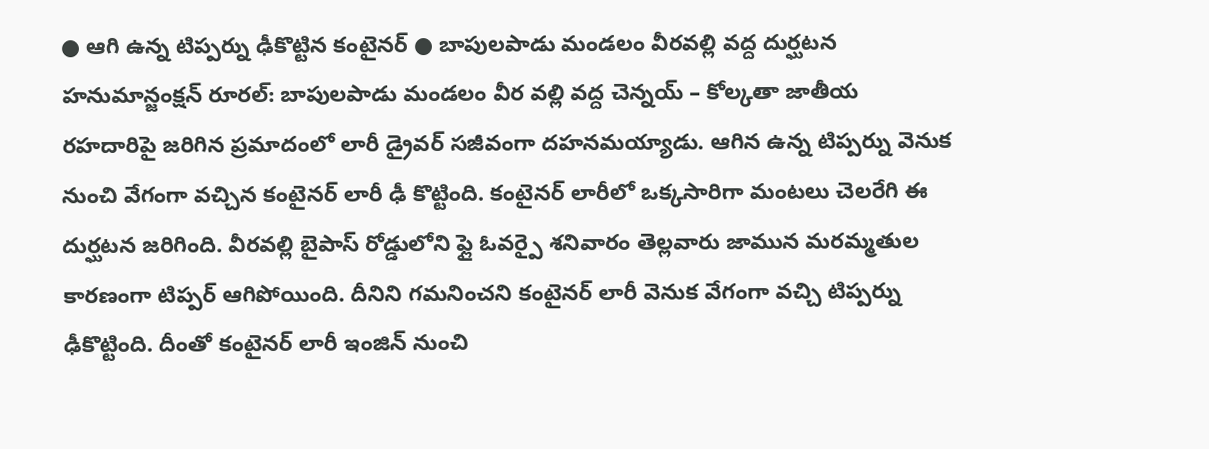● ఆగి ఉన్న టిప్పర్ను ఢీకొట్టిన కంటైనర్ ● బాపులపాడు మండలం వీరవల్లి వద్ద దుర్ఘటన
హనుమాన్జంక్షన్ రూరల్: బాపులపాడు మండలం వీర వల్లి వద్ద చెన్నయ్ – కోల్కతా జాతీయ రహదారిపై జరిగిన ప్రమాదంలో లారీ డ్రైవర్ సజీవంగా దహనమయ్యాడు. ఆగిన ఉన్న టిప్పర్ను వెనుక నుంచి వేగంగా వచ్చిన కంటైనర్ లారీ ఢీ కొట్టింది. కంటైనర్ లారీలో ఒక్కసారిగా మంటలు చెలరేగి ఈ దుర్ఘటన జరిగింది. వీరవల్లి బైపాస్ రోడ్డులోని ఫ్లై ఓవర్పై శనివారం తెల్లవారు జామున మరమ్మతుల కారణంగా టిప్పర్ ఆగిపోయింది. దీనిని గమనించని కంటైనర్ లారీ వెనుక వేగంగా వచ్చి టిప్పర్ను ఢీకొట్టింది. దీంతో కంటైనర్ లారీ ఇంజిన్ నుంచి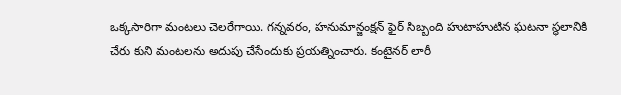ఒక్కసారిగా మంటలు చెలరేగాయి. గన్నవరం, హనుమాన్జంక్షన్ ఫైర్ సిబ్బంది హుటాహుటిన ఘటనా స్థలానికి చేరు కుని మంటలను అదుపు చేసేందుకు ప్రయత్నించారు. కంటైనర్ లారీ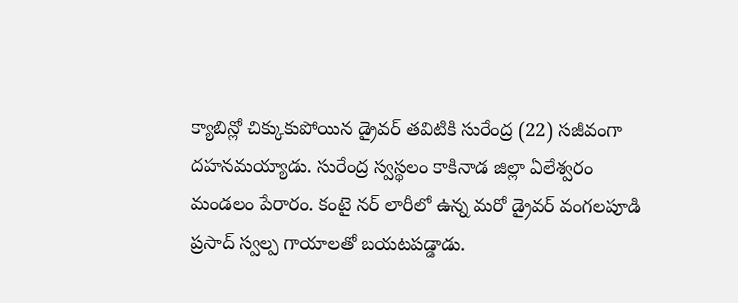క్యాబిన్లో చిక్కుకుపోయిన డ్రైవర్ తవిటికి సురేంద్ర (22) సజీవంగా దహనమయ్యాడు. సురేంద్ర స్వస్థలం కాకినాడ జిల్లా ఏలేశ్వరం మండలం పేరారం. కంటై నర్ లారీలో ఉన్న మరో డ్రైవర్ వంగలపూడి ప్రసాద్ స్వల్ప గాయాలతో బయటపడ్డాడు.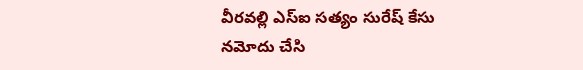వీరవల్లి ఎస్ఐ సత్యం సురేష్ కేసు నమోదు చేసి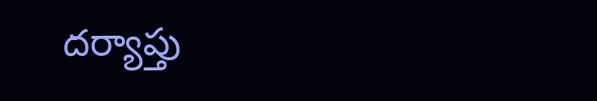దర్యాప్తు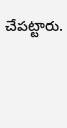చేపట్టారు.